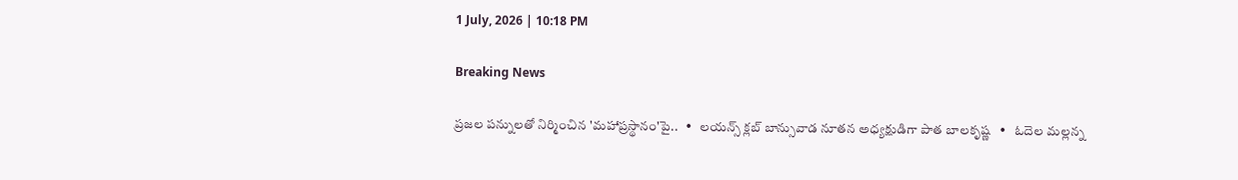1 July, 2026 | 10:18 PM

Breaking News

ప్రజల పన్నులతో నిర్మించిన 'మహాప్రస్థానం'పై..   •   లయన్స్ క్లబ్ బాన్సువాడ నూతన అధ్యక్షుడిగా పాత బాలకృష్ణ   •   ఓదెల మల్లన్న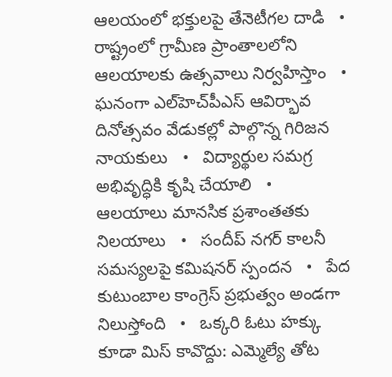ఆలయంలో భక్తులపై తేనెటీగల దాడి   •   రాష్ట్రంలో గ్రామీణ ప్రాంతాలలోని ఆలయాలకు ఉత్సవాలు నిర్వహిస్తాం   •   ఘనంగా ఎల్‌హెచ్‌పీఎస్ ఆవిర్భావ దినోత్సవం వేడుకల్లో పాల్గొన్న గిరిజన నాయకులు   •   విద్యార్థుల సమగ్ర అభివృద్ధికి కృషి చేయాలి   •   ఆలయాలు మానసిక ప్రశాంతతకు నిలయాలు   •   సందీప్ నగర్ కాలనీ సమస్యలపై కమిషనర్ స్పందన   •   పేద కుటుంబాల కాంగ్రెస్ ప్రభుత్వం అండగా నిలుస్తోంది   •   ఒక్కరి ఓటు హక్కు కూడా మిస్ కావొద్దు: ఎమ్మెల్యే తోట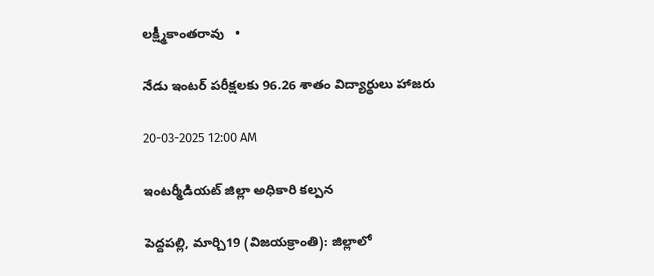లక్ష్మీకాంతరావు   •

నేడు ఇంటర్ పరీక్షలకు 96.26 శాతం విద్యార్థులు హాజరు

20-03-2025 12:00 AM

ఇంటర్మీడియట్ జిల్లా అధికారి కల్పన

పెద్దపల్లి, మార్చి19 (విజయక్రాంతి): జిల్లాలో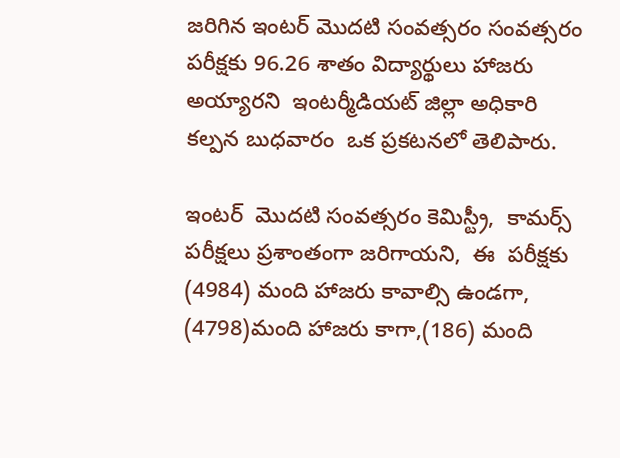జరిగిన ఇంటర్ మొదటి సంవత్సరం సంవత్సరం పరీక్షకు 96.26 శాతం విద్యార్థులు హాజరు అయ్యారని  ఇంటర్మీడియట్ జిల్లా అధికారి కల్పన బుధవారం  ఒక ప్రకటనలో తెలిపారు.

ఇంటర్  మొదటి సంవత్సరం కెమిస్ట్రీ,  కామర్స్ పరీక్షలు ప్రశాంతంగా జరిగాయని,  ఈ  పరీక్షకు (4984) మంది హాజరు కావాల్సి ఉండగా, (4798)మంది హాజరు కాగా,(186) మంది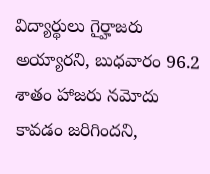విద్యార్థులు గైర్హాజరు అయ్యారని, బుధవారం 96.2 శాతం హాజరు నమోదు కావడం జరిగిందని,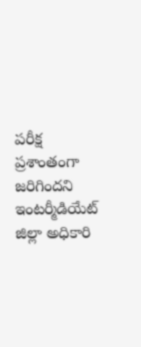పరీక్ష ప్రశాంతంగా జరిగిందని ఇంటర్మీడియేట్ జిల్లా అధికారి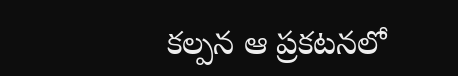కల్పన ఆ ప్రకటనలో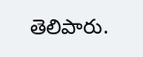తెలిపారు.